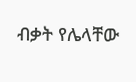ብቃት የሌላቸው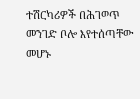ተሽርካሪዎች በሕገወጥ መንገድ ቦሎ እየተሰጣቸው መሆኑ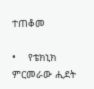ተጠቆመ

•    የቴክኒክ ምርመራው ሒደት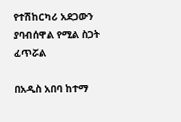የተሽከርካሪ አደጋውን ያባብሰዋል የሚል ስጋት ፈጥሯል

በአዲስ አበባ ከተማ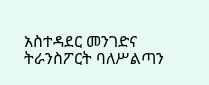አስተዳደር መንገድና ትራንስፖርት ባለሥልጣን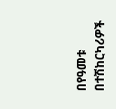በየዓመቱ በተሽከርካሪዎች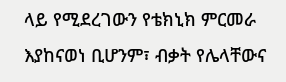ላይ የሚደረገውን የቴክኒክ ምርመራ እያከናወነ ቢሆንም፣ ብቃት የሌላቸውና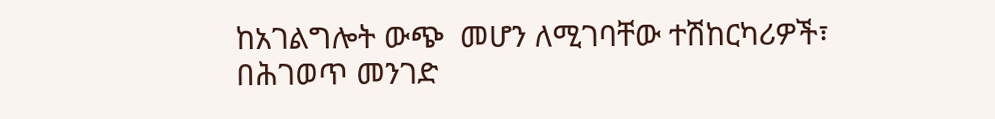ከአገልግሎት ውጭ  መሆን ለሚገባቸው ተሽከርካሪዎች፣ በሕገወጥ መንገድ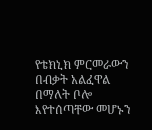የቴክኒክ ምርመራውን በብቃት አልፈዋል በማለት ቦሎ እየተሰጣቸው መሆኑን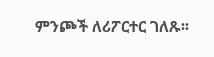ምንጮች ለሪፖርተር ገለጹ፡፡